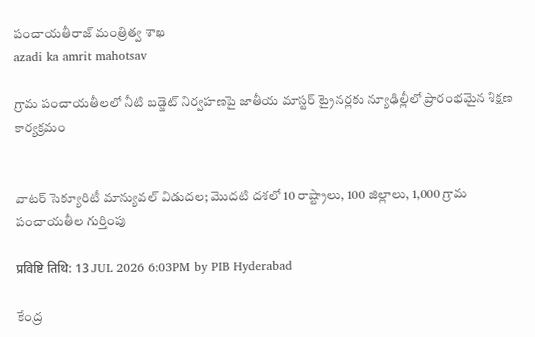పంచాయతీరాజ్ మంత్రిత్వ శాఖ
azadi ka amrit mahotsav

గ్రామ పంచాయతీలలో నీటి బడ్జెట్ నిర్వహణపై జాతీయ మాస్టర్ ట్రైనర్లకు న్యూఢిల్లీలో ప్రారంభమైన శిక్షణ కార్యక్రమం


వాటర్ సెక్యూరిటీ మాన్యువల్ విడుదల; మొదటి దశలో 10 రాష్ట్రాలు, 100 జిల్లాలు, 1,000 గ్రామ పంచాయతీల గుర్తింపు

प्रविष्टि तिथि: 13 JUL 2026 6:03PM by PIB Hyderabad

కేంద్ర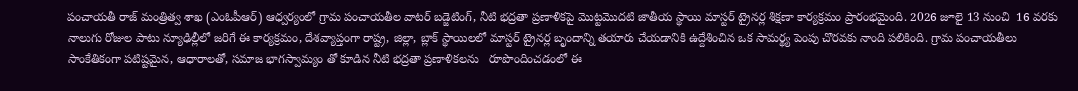పంచాయతీ రాజ్ మంత్రిత్వ శాఖ (ఎంఓపీఆర్) ఆధ్వర్యంలో గ్రామ పంచాయతీల వాటర్ బడ్జెటింగ్, నీటి భద్రతా ప్రణాళికపై మొట్టమొదటి జాతీయ స్థాయి మాస్టర్ ట్రైనర్ల శిక్షణా కార్యక్రమం ప్రారంభమైంది. 2026 జూలై 13 నుంచి  16 వరకు నాలుగు రోజుల పాటు న్యూఢిల్లీలో జరిగే ఈ కార్యక్రమం, దేశవ్యాప్తంగా రాష్ట్ర, జిల్లా, బ్లాక్ స్థాయిలలో మాస్టర్ ట్రైనర్ల బృందాన్ని తయారు చేయడానికి ఉద్దేశించిన ఒక సామర్థ్య పెంపు చొరవకు నాంది పలికింది. గ్రామ పంచాయతీలు సాంకేతికంగా పటిష్టమైన, ఆధారాలతో, సమాజ భాగస్వామ్యం తో కూడిన నీటి భద్రతా ప్రణాళికలను   రూపొందించడంలో ఈ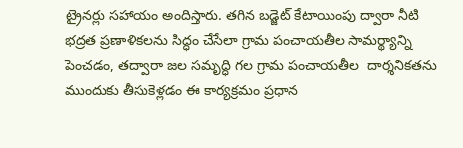ట్రైనర్లు సహాయం అందిస్తారు. తగిన బడ్జెట్ కేటాయింపు ద్వారా నీటి భద్రత ప్రణాళికలను సిద్ధం చేసేలా గ్రామ పంచాయతీల సామర్థ్యాన్ని పెంచడం, తద్వారా జల సమృద్ధి గల గ్రామ పంచాయతీల  దార్శనికతను ముందుకు తీసుకెళ్లడం ఈ కార్యక్రమం ప్రధాన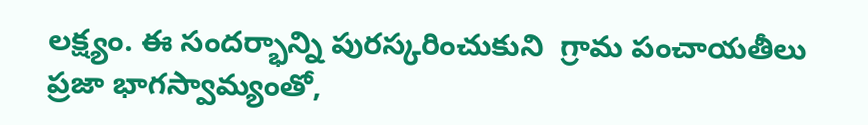లక్ష్యం. ఈ సందర్భాన్ని పురస్కరించుకుని  గ్రామ పంచాయతీలు ప్రజా భాగస్వామ్యంతో,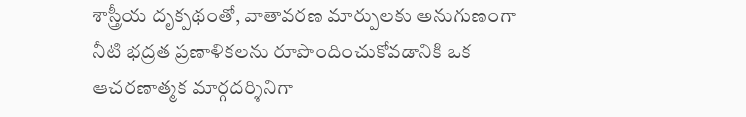శాస్త్రీయ దృక్పథంతో, వాతావరణ మార్పులకు అనుగుణంగా నీటి భద్రత ప్రణాళికలను రూపొందించుకోవడానికి ఒక ఆచరణాత్మక మార్గదర్శినిగా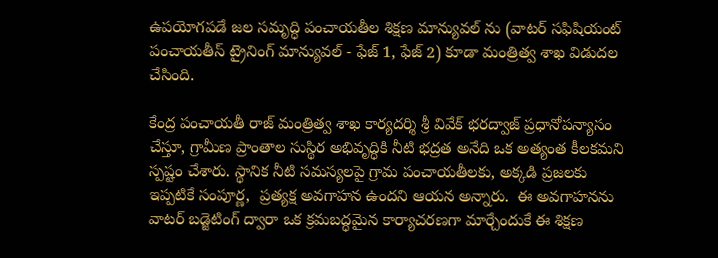ఉపయోగపడే జల సమృద్ధి పంచాయతీల శిక్షణ మాన్యువల్ ను (వాటర్ సఫిషియంట్ పంచాయతీస్ ట్రైనింగ్ మాన్యువల్ - ఫేజ్ 1, ఫేజ్ 2) కూడా మంత్రిత్వ శాఖ విడుదల చేసింది.

కేంద్ర పంచాయతీ రాజ్ మంత్రిత్వ శాఖ కార్యదర్శి శ్రీ వివేక్ భరద్వాజ్ ప్రధానోపన్యాసం చేస్తూ, గ్రామీణ ప్రాంతాల సుస్థిర అభివృద్ధికి నీటి భద్రత అనేది ఒక అత్యంత కీలకమని స్పష్టం చేశారు. స్థానిక నీటి సమస్యలపై గ్రామ పంచాయతీలకు, అక్కడి ప్రజలకు ఇప్పటికే సంపూర్ణ,  ప్రత్యక్ష అవగాహన ఉందని ఆయన అన్నారు.  ఈ అవగాహనను వాటర్ బడ్జెటింగ్ ద్వారా ఒక క్రమబద్ధమైన కార్యాచరణగా మార్చేందుకే ఈ శిక్షణ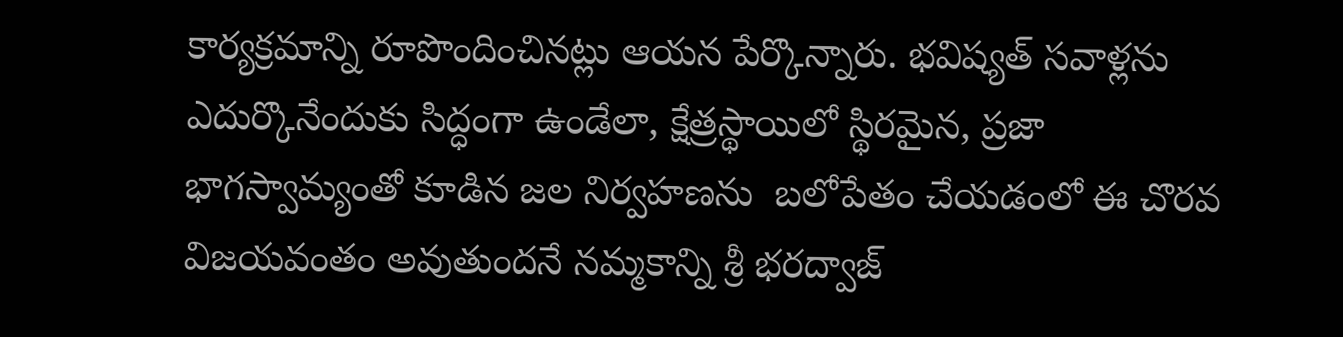కార్యక్రమాన్ని రూపొందించినట్లు ఆయన పేర్కొన్నారు. భవిష్యత్ సవాళ్లను ఎదుర్కొనేందుకు సిద్ధంగా ఉండేలా, క్షేత్రస్థాయిలో స్థిరమైన, ప్రజా భాగస్వామ్యంతో కూడిన జల నిర్వహణను  బలోపేతం చేయడంలో ఈ చొరవ విజయవంతం అవుతుందనే నమ్మకాన్ని శ్రీ భరద్వాజ్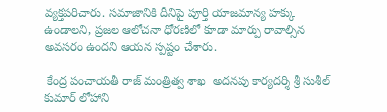వ్యక్తపరిచారు. సమాజానికి దీనిపై పూర్తి యాజమాన్య హక్కు ఉండాలని, ప్రజల ఆలోచనా ధోరణిలో కూడా మార్పు రావాల్సిన అవసరం ఉందని ఆయన స్పష్టం చేశారు.

 కేంద్ర పంచాయతీ రాజ్ మంత్రిత్వ శాఖ  అదనపు కార్యదర్శి శ్రీ సుశీల్ కుమార్ లోహాని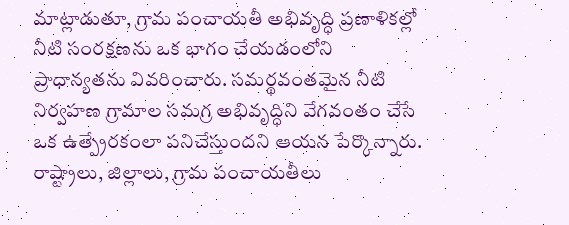మాట్లాడుతూ, గ్రామ పంచాయతీ అభివృద్ధి ప్రణాళికల్లో నీటి సంరక్షణను ఒక భాగం చేయడంలోని ప్రాధాన్యతను వివరించారు. సమర్థవంతమైన నీటి నిర్వహణ గ్రామాల సమగ్ర అభివృద్ధిని వేగవంతం చేసే ఒక ఉత్ప్రేరకంలా పనిచేస్తుందని ఆయన పేర్కొన్నారు. రాష్ట్రాలు, జిల్లాలు, గ్రామ పంచాయతీలు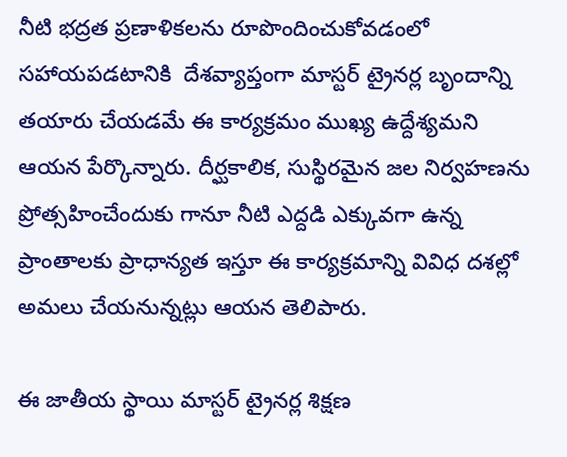నీటి భద్రత ప్రణాళికలను రూపొందించుకోవడంలో సహాయపడటానికి  దేశవ్యాప్తంగా మాస్టర్ ట్రైనర్ల బృందాన్ని తయారు చేయడమే ఈ కార్యక్రమం ముఖ్య ఉద్దేశ్యమని ఆయన పేర్కొన్నారు. దీర్ఘకాలిక, సుస్థిరమైన జల నిర్వహణను ప్రోత్సహించేందుకు గానూ నీటి ఎద్దడి ఎక్కువగా ఉన్న ప్రాంతాలకు ప్రాధాన్యత ఇస్తూ ఈ కార్యక్రమాన్ని వివిధ దశల్లో అమలు చేయనున్నట్లు ఆయన తెలిపారు.

ఈ జాతీయ స్థాయి మాస్టర్ ట్రైనర్ల శిక్షణ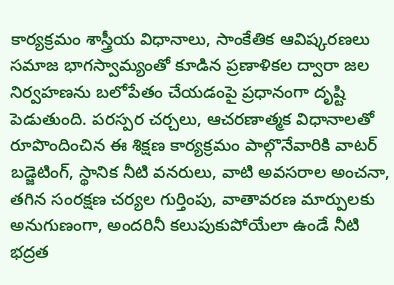కార్యక్రమం శాస్త్రీయ విధానాలు, సాంకేతిక ఆవిష్కరణలు సమాజ భాగస్వామ్యంతో కూడిన ప్రణాళికల ద్వారా జల నిర్వహణను బలోపేతం చేయడంపై ప్రధానంగా దృష్టి పెడుతుంది. పరస్పర చర్చలు, ఆచరణాత్మక విధానాలతో రూపొందించిన ఈ శిక్షణ కార్యక్రమం పాల్గొనేవారికి వాటర్ బడ్జెటింగ్, స్థానిక నీటి వనరులు, వాటి అవసరాల అంచనా, తగిన సంరక్షణ చర్యల గుర్తింపు, వాతావరణ మార్పులకు అనుగుణంగా, అందరినీ కలుపుకుపోయేలా ఉండే నీటి భద్రత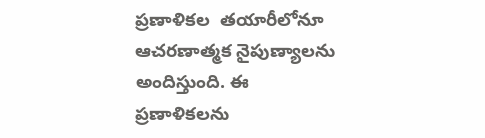ప్రణాళికల  తయారీలోనూ ఆచరణాత్మక నైపుణ్యాలను అందిస్తుంది. ఈ ప్రణాళికలను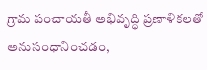గ్రామ పంచాయతీ అభివృద్ధి ప్రణాళికలతో అనుసంధానించడం,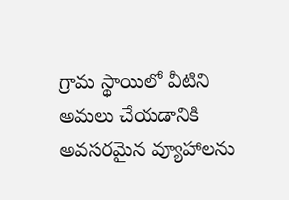గ్రామ స్థాయిలో వీటిని అమలు చేయడానికి అవసరమైన వ్యూహాలను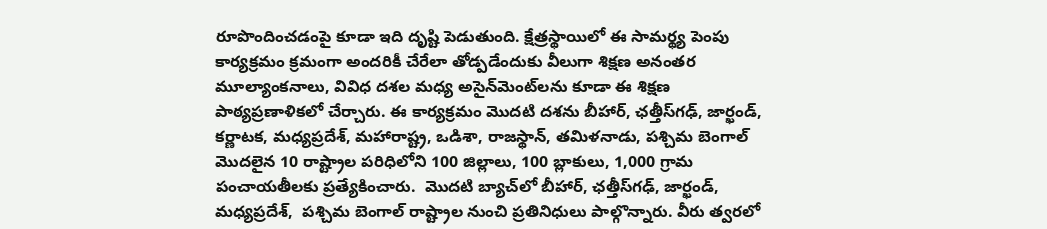రూపొందించడంపై కూడా ఇది దృష్టి పెడుతుంది. క్షేత్రస్థాయిలో ఈ సామర్థ్య పెంపు కార్యక్రమం క్రమంగా అందరికీ చేరేలా తోడ్పడేందుకు వీలుగా శిక్షణ అనంతర మూల్యాంకనాలు, వివిధ దశల మధ్య అసైన్‌మెంట్‌లను కూడా ఈ శిక్షణ పాఠ్యప్రణాళికలో చేర్చారు. ఈ కార్యక్రమం మొదటి దశను బీహార్, ఛత్తీస్‌గఢ్, జార్ఖండ్, కర్ణాటక, మధ్యప్రదేశ్, మహారాష్ట్ర, ఒడిశా, రాజస్థాన్, తమిళనాడు, పశ్చిమ బెంగాల్ మొదలైన 10 రాష్ట్రాల పరిధిలోని 100 జిల్లాలు, 100 బ్లాకులు, 1,000 గ్రామ పంచాయతీలకు ప్రత్యేకించారు.  మొదటి బ్యాచ్‌లో బీహార్, ఛత్తీస్‌గఢ్, జార్ఖండ్, మధ్యప్రదేశ్,  పశ్చిమ బెంగాల్ రాష్ట్రాల నుంచి ప్రతినిధులు పాల్గొన్నారు. వీరు త్వరలో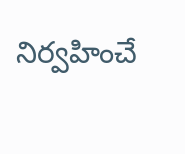నిర్వహించే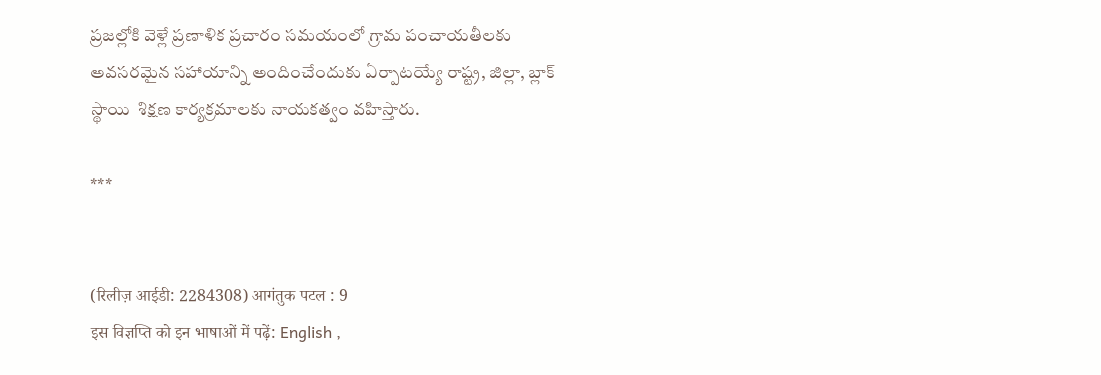ప్రజల్లోకి వెళ్లే ప్రణాళిక ప్రచారం సమయంలో గ్రామ పంచాయతీలకు అవసరమైన సహాయాన్ని అందించేందుకు ఏర్పాటయ్యే రాష్ట్ర, జిల్లా, బ్లాక్ స్థాయి  శిక్షణ కార్యక్రమాలకు నాయకత్వం వహిస్తారు.

***


(रिलीज़ आईडी: 2284308) आगंतुक पटल : 9
इस विज्ञप्ति को इन भाषाओं में पढ़ें: English ,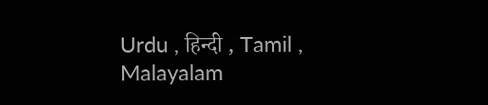Urdu , हिन्दी , Tamil , Malayalam